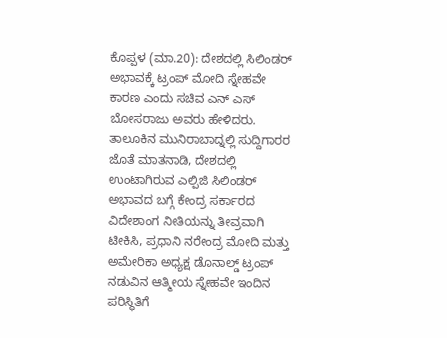ಕೊಪ್ಪಳ (ಮಾ.20): ದೇಶದಲ್ಲಿ ಸಿಲಿಂಡರ್ ಅಭಾವಕ್ಕೆ ಟ್ರಂಪ್ ಮೋದಿ ಸ್ನೇಹವೇ ಕಾರಣ ಎಂದು ಸಚಿವ ಎನ್ ಎಸ್ ಬೋಸರಾಜು ಅವರು ಹೇಳಿದರು. ತಾಲೂಕಿನ ಮುನಿರಾಬಾದ್ನಲ್ಲಿ ಸುದ್ದಿಗಾರರ ಜೊತೆ ಮಾತನಾಡಿ, ದೇಶದಲ್ಲಿ ಉಂಟಾಗಿರುವ ಎಲ್ಪಿಜಿ ಸಿಲಿಂಡರ್ ಅಭಾವದ ಬಗ್ಗೆ ಕೇಂದ್ರ ಸರ್ಕಾರದ ವಿದೇಶಾಂಗ ನೀತಿಯನ್ನು ತೀವ್ರವಾಗಿ ಟೀಕಿಸಿ, ಪ್ರಧಾನಿ ನರೇಂದ್ರ ಮೋದಿ ಮತ್ತು ಅಮೇರಿಕಾ ಅಧ್ಯಕ್ಷ ಡೊನಾಲ್ಡ್ ಟ್ರಂಪ್ ನಡುವಿನ ಆತ್ಮೀಯ ಸ್ನೇಹವೇ ಇಂದಿನ ಪರಿಸ್ಥಿತಿಗೆ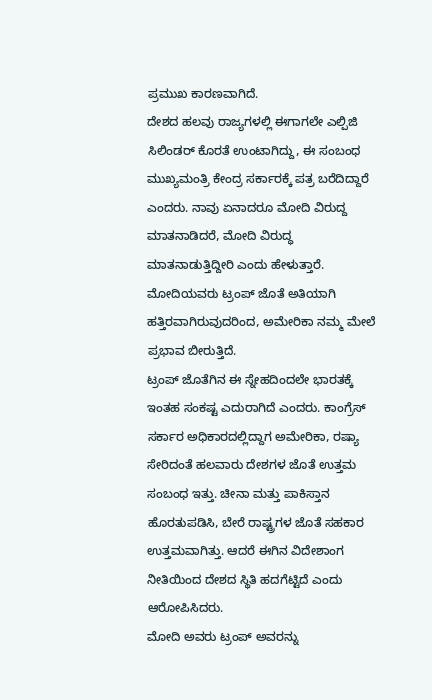ಪ್ರಮುಖ ಕಾರಣವಾಗಿದೆ.
ದೇಶದ ಹಲವು ರಾಜ್ಯಗಳಲ್ಲಿ ಈಗಾಗಲೇ ಎಲ್ಪಿಜಿ ಸಿಲಿಂಡರ್ ಕೊರತೆ ಉಂಟಾಗಿದ್ದು, ಈ ಸಂಬಂಧ ಮುಖ್ಯಮಂತ್ರಿ ಕೇಂದ್ರ ಸರ್ಕಾರಕ್ಕೆ ಪತ್ರ ಬರೆದಿದ್ದಾರೆ ಎಂದರು. ನಾವು ಏನಾದರೂ ಮೋದಿ ವಿರುದ್ದ ಮಾತನಾಡಿದರೆ, ಮೋದಿ ವಿರುದ್ಧ ಮಾತನಾಡುತ್ತಿದ್ದೀರಿ ಎಂದು ಹೇಳುತ್ತಾರೆ. ಮೋದಿಯವರು ಟ್ರಂಪ್ ಜೊತೆ ಅತಿಯಾಗಿ ಹತ್ತಿರವಾಗಿರುವುದರಿಂದ, ಅಮೇರಿಕಾ ನಮ್ಮ ಮೇಲೆ ಪ್ರಭಾವ ಬೀರುತ್ತಿದೆ.
ಟ್ರಂಪ್ ಜೊತೆಗಿನ ಈ ಸ್ನೇಹದಿಂದಲೇ ಭಾರತಕ್ಕೆ ಇಂತಹ ಸಂಕಷ್ಟ ಎದುರಾಗಿದೆ ಎಂದರು. ಕಾಂಗ್ರೆಸ್ ಸರ್ಕಾರ ಅಧಿಕಾರದಲ್ಲಿದ್ದಾಗ ಅಮೇರಿಕಾ, ರಷ್ಯಾ ಸೇರಿದಂತೆ ಹಲವಾರು ದೇಶಗಳ ಜೊತೆ ಉತ್ತಮ ಸಂಬಂಧ ಇತ್ತು. ಚೀನಾ ಮತ್ತು ಪಾಕಿಸ್ತಾನ ಹೊರತುಪಡಿಸಿ, ಬೇರೆ ರಾಷ್ಟ್ರಗಳ ಜೊತೆ ಸಹಕಾರ ಉತ್ತಮವಾಗಿತ್ತು. ಆದರೆ ಈಗಿನ ವಿದೇಶಾಂಗ ನೀತಿಯಿಂದ ದೇಶದ ಸ್ಥಿತಿ ಹದಗೆಟ್ಟಿದೆ ಎಂದು ಆರೋಪಿಸಿದರು.
ಮೋದಿ ಅವರು ಟ್ರಂಪ್ ಅವರನ್ನು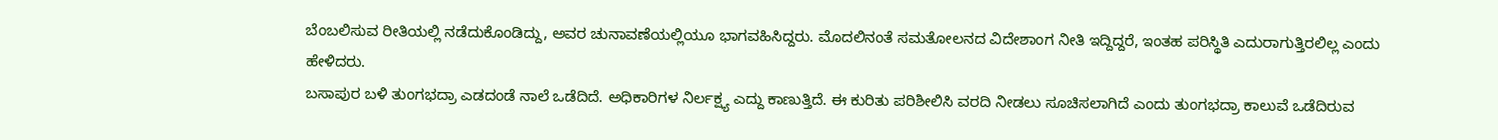ಬೆಂಬಲಿಸುವ ರೀತಿಯಲ್ಲಿ ನಡೆದುಕೊಂಡಿದ್ದು, ಅವರ ಚುನಾವಣೆಯಲ್ಲಿಯೂ ಭಾಗವಹಿಸಿದ್ದರು. ಮೊದಲಿನಂತೆ ಸಮತೋಲನದ ವಿದೇಶಾಂಗ ನೀತಿ ಇದ್ದಿದ್ದರೆ, ಇಂತಹ ಪರಿಸ್ಥಿತಿ ಎದುರಾಗುತ್ತಿರಲಿಲ್ಲ ಎಂದು ಹೇಳಿದರು.
ಬಸಾಪುರ ಬಳಿ ತುಂಗಭದ್ರಾ ಎಡದಂಡೆ ನಾಲೆ ಒಡೆದಿದೆ. ಅಧಿಕಾರಿಗಳ ನಿರ್ಲಕ್ಷ್ಯ ಎದ್ದು ಕಾಣುತ್ತಿದೆ. ಈ ಕುರಿತು ಪರಿಶೀಲಿಸಿ ವರದಿ ನೀಡಲು ಸೂಚಿಸಲಾಗಿದೆ ಎಂದು ತುಂಗಭದ್ರಾ ಕಾಲುವೆ ಒಡೆದಿರುವ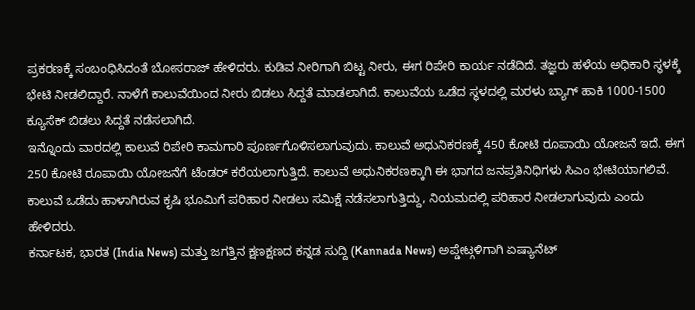ಪ್ರಕರಣಕ್ಕೆ ಸಂಬಂಧಿಸಿದಂತೆ ಬೋಸರಾಜ್ ಹೇಳಿದರು. ಕುಡಿವ ನೀರಿಗಾಗಿ ಬಿಟ್ಟ ನೀರು, ಈಗ ರಿಪೇರಿ ಕಾರ್ಯ ನಡೆದಿದೆ. ತಜ್ಞರು ಹಳೆಯ ಅಧಿಕಾರಿ ಸ್ಥಳಕ್ಕೆ ಭೇಟಿ ನೀಡಲಿದ್ದಾರೆ. ನಾಳೆಗೆ ಕಾಲುವೆಯಿಂದ ನೀರು ಬಿಡಲು ಸಿದ್ದತೆ ಮಾಡಲಾಗಿದೆ. ಕಾಲುವೆಯ ಒಡೆದ ಸ್ಥಳದಲ್ಲಿ ಮರಳು ಬ್ಯಾಗ್ ಹಾಕಿ 1000-1500 ಕ್ಯೂಸೆಕ್ ಬಿಡಲು ಸಿದ್ದತೆ ನಡೆಸಲಾಗಿದೆ.
ಇನ್ನೊಂದು ವಾರದಲ್ಲಿ ಕಾಲುವೆ ರಿಪೇರಿ ಕಾಮಗಾರಿ ಪೂರ್ಣಗೊಳಿಸಲಾಗುವುದು. ಕಾಲುವೆ ಅಧುನಿಕರಣಕ್ಕೆ 450 ಕೋಟಿ ರೂಪಾಯಿ ಯೋಜನೆ ಇದೆ. ಈಗ 250 ಕೋಟಿ ರೂಪಾಯಿ ಯೋಜನೆಗೆ ಟೆಂಡರ್ ಕರೆಯಲಾಗುತ್ತಿದೆ. ಕಾಲುವೆ ಅಧುನಿಕರಣಕ್ಕಾಗಿ ಈ ಭಾಗದ ಜನಪ್ರತಿನಿಧಿಗಳು ಸಿಎಂ ಭೇಟಿಯಾಗಲಿವೆ. ಕಾಲುವೆ ಒಡೆದು ಹಾಳಾಗಿರುವ ಕೃಷಿ ಭೂಮಿಗೆ ಪರಿಹಾರ ನೀಡಲು ಸಮಿಕ್ಷೆ ನಡೆಸಲಾಗುತ್ತಿದ್ದು, ನಿಯಮದಲ್ಲಿ ಪರಿಹಾರ ನೀಡಲಾಗುವುದು ಎಂದು ಹೇಳಿದರು.
ಕರ್ನಾಟಕ, ಭಾರತ (India News) ಮತ್ತು ಜಗತ್ತಿನ ಕ್ಷಣಕ್ಷಣದ ಕನ್ನಡ ಸುದ್ದಿ (Kannada News) ಅಪ್ಡೇಟ್ಗಳಿಗಾಗಿ ಏಷ್ಯಾನೆಟ್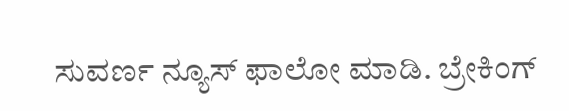ಸುವರ್ಣ ನ್ಯೂಸ್ ಫಾಲೋ ಮಾಡಿ. ಬ್ರೇಕಿಂಗ್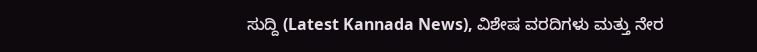ಸುದ್ದಿ (Latest Kannada News), ವಿಶೇಷ ವರದಿಗಳು ಮತ್ತು ನೇರ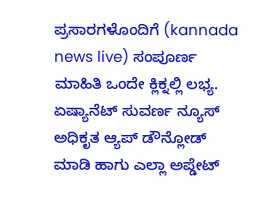ಪ್ರಸಾರಗಳೊಂದಿಗೆ (kannada news live) ಸಂಪೂರ್ಣ ಮಾಹಿತಿ ಒಂದೇ ಕ್ಲಿಕ್ನಲ್ಲಿ ಲಭ್ಯ. ಏಷ್ಯಾನೆಟ್ ಸುವರ್ಣ ನ್ಯೂಸ್ ಅಧಿಕೃತ ಆ್ಯಪ್ ಡೌನ್ಲೋಡ್ ಮಾಡಿ ಹಾಗು ಎಲ್ಲಾ ಅಪ್ಡೇಟ್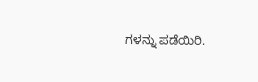ಗಳನ್ನು ಪಡೆಯಿರಿ.